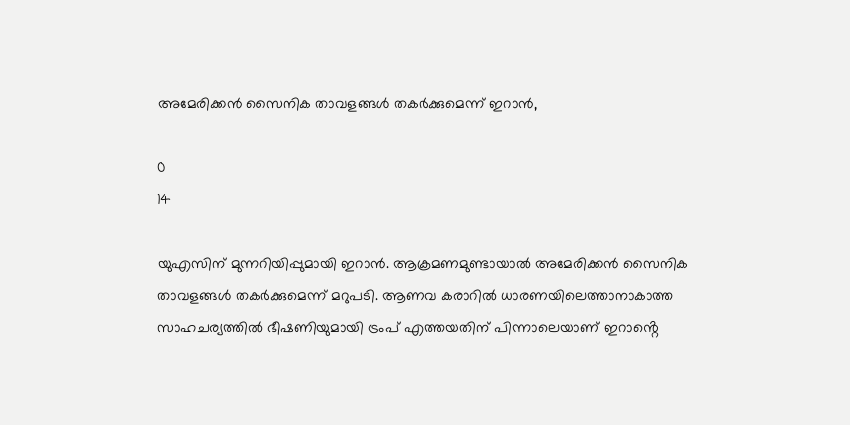അമേരിക്കൻ സൈനിക താവളങ്ങൾ തകർക്കുമെന്ന് ഇറാൻ,

0
14

യുഎസിന് മുന്നറിയിപ്പുമായി ഇറാൻ. ആക്രമണമുണ്ടായാൽ അമേരിക്കൻ സൈനിക താവളങ്ങള്‍ തകർക്കുമെന്ന് മറുപടി. ആണവ കരാറിൽ ധാരണയിലെത്താനാകാത്ത സാഹചര്യത്തിൽ ഭീഷണിയുമായി ട്രംപ് എത്തയതിന് പിന്നാലെയാണ് ഇറാൻ്റെ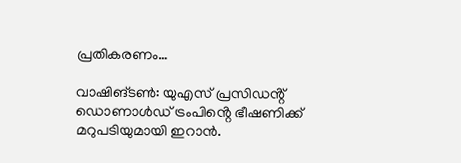പ്രതികരണം…

വാഷിങ്‌ടൺ: യുഎസ് പ്രസിഡൻ്റ് ഡൊണാൾഡ് ട്രംപിൻ്റെ ഭീഷണിക്ക് മറുപടിയുമായി ഇറാൻ.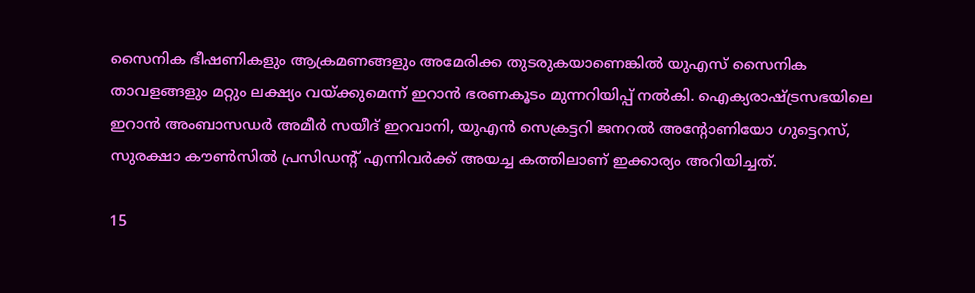സൈനിക ഭീഷണികളും ആക്രമണങ്ങളും അമേരിക്ക തുടരുകയാണെങ്കിൽ യുഎസ് സൈനിക താവളങ്ങളും മറ്റും ലക്ഷ്യം വയ്ക്കു‌മെന്ന് ഇറാൻ ഭരണകൂടം മുന്നറിയിപ്പ് നൽകി. ഐക്യരാഷ്ട്രസഭയിലെ ഇറാൻ അംബാസഡർ അമീർ സയീദ് ഇറവാനി, യുഎൻ സെക്രട്ടറി ജനറൽ അൻ്റോണിയോ ഗുട്ടെറസ്, സുരക്ഷാ കൗൺസിൽ പ്രസിഡൻ്റ് എന്നിവർക്ക് അയച്ച കത്തിലാണ് ഇക്കാര്യം അറിയിച്ചത്.

15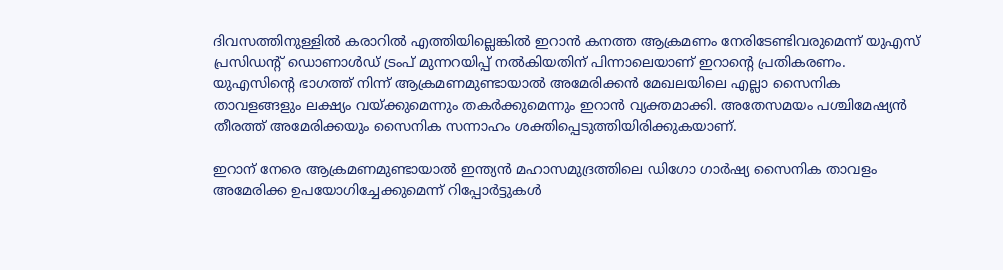ദിവസത്തിനുള്ളിൽ കരാറിൽ എത്തിയില്ലെങ്കിൽ ഇറാന്‍ കനത്ത ആക്രമണം നേരിടേണ്ടിവരുമെന്ന് യുഎസ്‌ പ്രസിഡൻ്റ് ഡൊണാൾഡ് ട്രംപ് മുന്നറയിപ്പ് നൽകിയതിന് പിന്നാലെയാണ് ഇറാൻ്റെ പ്രതികരണം. യുഎസിൻ്റെ ഭാഗത്ത് നിന്ന് ആക്രമണമുണ്ടായാൽ അമേരിക്കൻ മേഖലയിലെ എല്ലാ സൈനിക താവളങ്ങളും ലക്ഷ്യം വയ്‌ക്കുമെന്നും തകർക്കുമെന്നും ഇറാൻ വ്യക്തമാക്കി. അതേസമയം പശ്ചിമേഷ്യൻ തീരത്ത് അമേരിക്കയും സൈനിക സന്നാഹം ശക്തിപ്പെടുത്തിയിരിക്കുകയാണ്.

ഇറാന് നേരെ ആക്രമണമുണ്ടായാൽ ഇന്ത്യൻ മഹാസമുദ്രത്തിലെ ഡിഗോ ഗാർഷ്യ സൈനിക താവളം അമേരിക്ക ഉപയോഗിച്ചേക്കുമെന്ന് റിപ്പോർട്ടുകൾ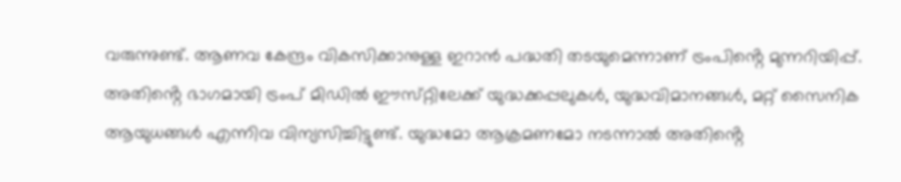വരുന്നുണ്ട്. ആണവ കേന്ദ്രം വികസിക്കാനുള്ള ഇറാൻ പദ്ധതി തടയുമെന്നാണ് ട്രംപിൻ്റെ മുന്നറിയിപ്പ്. അതിൻ്റെ ഭാഗമായി ട്രംപ് മിഡിൽ ഈസ്‌റ്റിലേക്ക് യുദ്ധക്കപ്പലുകൾ, യുദ്ധവിമാനങ്ങൾ, മറ്റ് സൈനിക ആയുധങ്ങള്‍ എന്നിവ വിന്യസിച്ചിട്ടുണ്ട്. യുദ്ധമോ ആക്രമണമോ നടന്നാൽ അതിൻ്റെ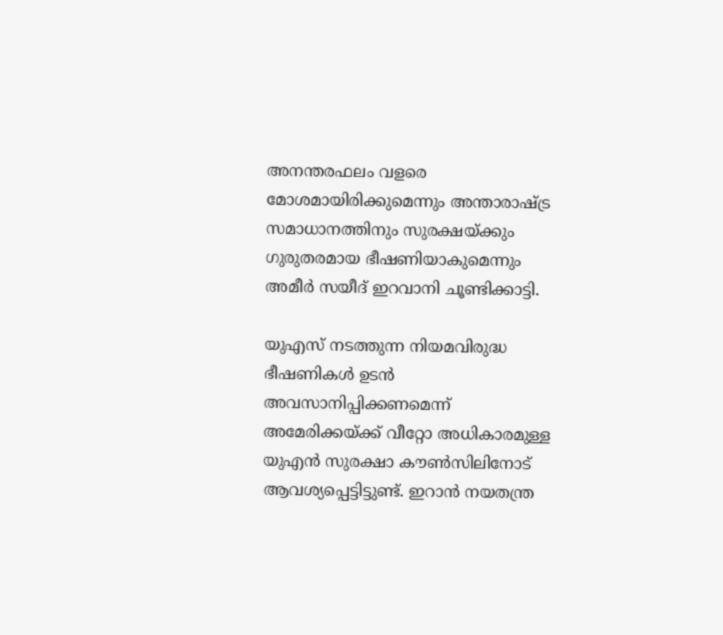അനന്തരഫലം വളരെ മോശമായിരിക്കുമെന്നും അന്താരാഷ്ട്ര സമാധാനത്തിനും സുരക്ഷയ്ക്കും ഗുരുതരമായ ഭീഷണിയാകുമെന്നും അമീർ സയീദ് ഇറവാനി ചൂണ്ടിക്കാട്ടി.

യുഎസ് നടത്തുന്ന നിയമവിരുദ്ധ ഭീഷണികൾ ഉടൻ അവസാനിപ്പിക്കണമെന്ന് അമേരിക്കയ്ക്ക് വീറ്റോ അധികാരമുള്ള യുഎൻ സുരക്ഷാ കൗൺസിലിനോട് ആവശ്യപ്പെട്ടിട്ടുണ്ട്. ഇറാൻ നയതന്ത്ര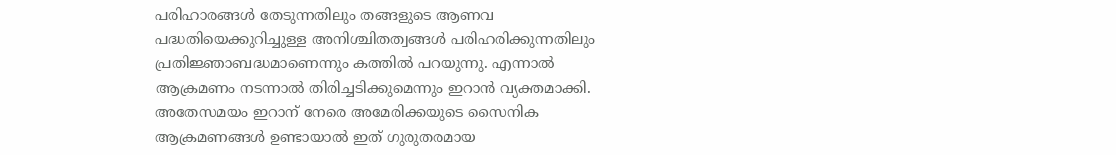പരിഹാരങ്ങൾ തേടുന്നതിലും തങ്ങളുടെ ആണവ പദ്ധതിയെക്കുറിച്ചുള്ള അനിശ്ചിതത്വങ്ങൾ പരിഹരിക്കുന്നതിലും പ്രതിജ്ഞാബദ്ധമാണെന്നും കത്തിൽ പറയുന്നു. എന്നാൽ ആക്രമണം നടന്നാൽ തിരിച്ചടിക്കുമെന്നും ഇറാൻ വ്യക്തമാക്കി. അതേസമയം ഇറാന് നേരെ അമേരിക്കയുടെ സൈനിക ആക്രമണങ്ങൾ ഉണ്ടായാൽ ഇത് ഗുരുതരമായ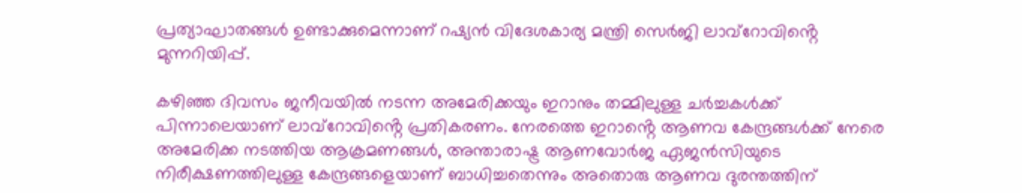പ്രത്യാഘാതങ്ങൾ ഉണ്ടാക്കുമെന്നാണ് റഷ്യൻ വിദേശകാര്യ മന്ത്രി സെർജി ലാവ്‌റോവിൻ്റെ മുന്നറിയിപ്പ്.

കഴിഞ്ഞ ദിവസം ജനീവയിൽ നടന്ന അമേരിക്കയും ഇറാനും തമ്മിലുള്ള ചർച്ചകൾക്ക് പിന്നാലെയാണ് ലാവ്‌റോവിൻ്റെ പ്രതികരണം. നേരത്തെ ഇറാൻ്റെ ആണവ കേന്ദ്രങ്ങൾക്ക് നേരെ അമേരിക്ക നടത്തിയ ആക്രമണങ്ങൾ, അന്താരാഷ്ട്ര ആണവോര്‍ജ ഏജന്‍സിയുടെ നിരീക്ഷണത്തിലുള്ള കേന്ദ്രങ്ങളെയാണ് ബാധിച്ചതെന്നും അതൊരു ആണവ ദുരന്തത്തിന്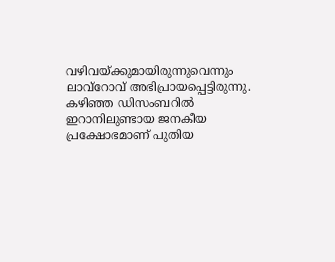വഴിവയ്‌ക്കുമായിരുന്നുവെന്നും ലാവ്റോവ് അഭിപ്രായപ്പെട്ടിരുന്നു. കഴിഞ്ഞ ഡിസംബറിൽ ഇറാനിലുണ്ടായ ജനകീയ പ്രക്ഷോഭമാണ് പുതിയ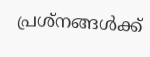പ്രശ്‌നങ്ങൾക്ക്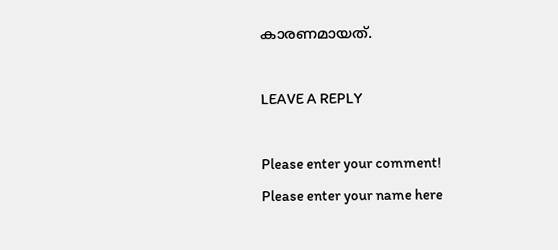കാരണമായത്.

LEAVE A REPLY

Please enter your comment!
Please enter your name here